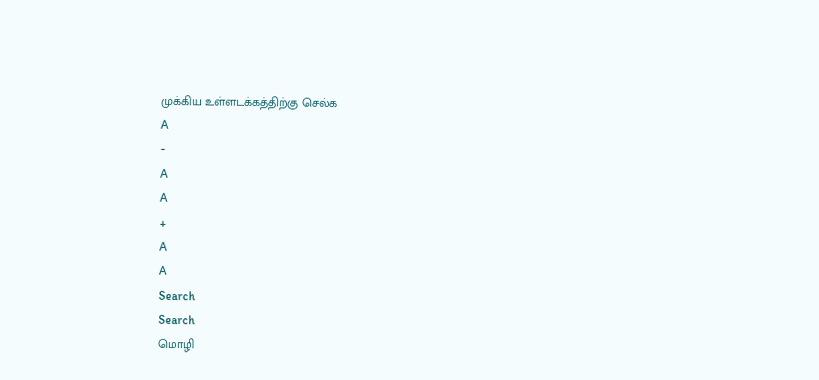முக்கிய உள்ளடக்கத்திற்கு செல்க
A
-
A
A
+
A
A
Search
Search
மொழி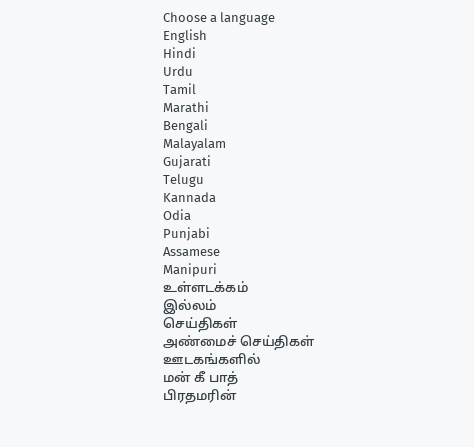Choose a language
English
Hindi
Urdu
Tamil
Marathi
Bengali
Malayalam
Gujarati
Telugu
Kannada
Odia
Punjabi
Assamese
Manipuri
உள்ளடக்கம்
இல்லம்
செய்திகள்
அண்மைச் செய்திகள்
ஊடகங்களில்
மன் கீ பாத்
பிரதமரின்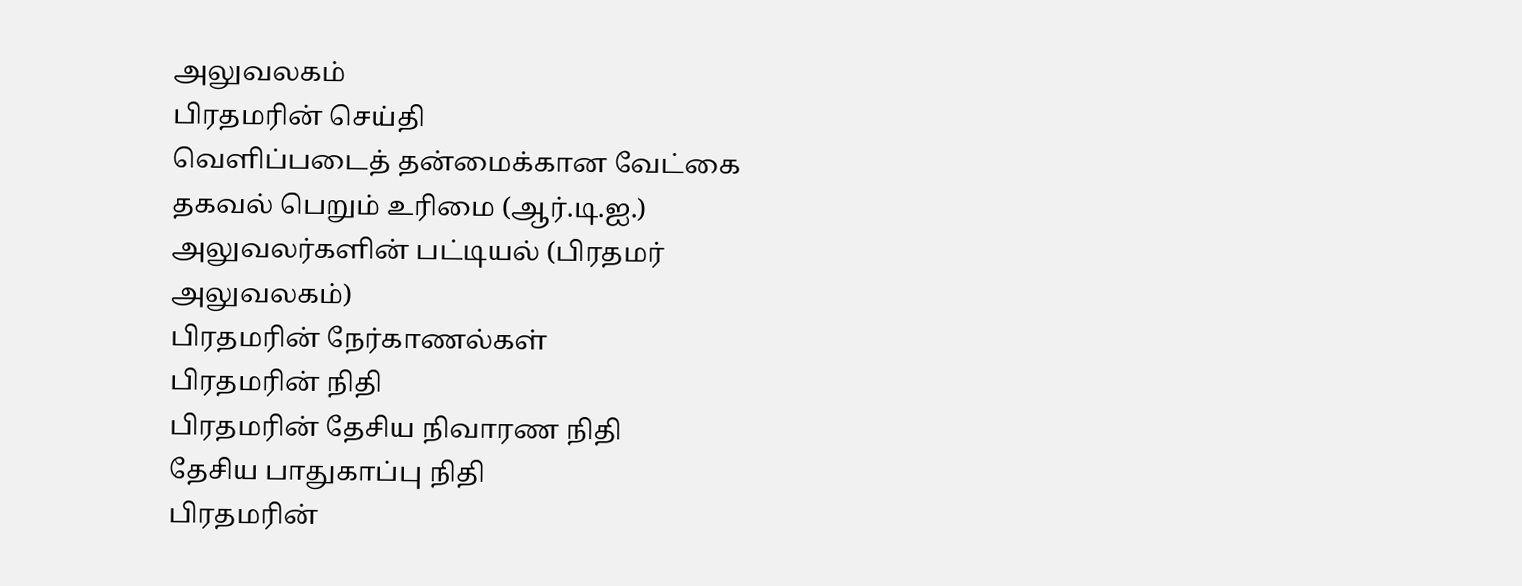அலுவலகம்
பிரதமரின் செய்தி
வெளிப்படைத் தன்மைக்கான வேட்கை
தகவல் பெறும் உரிமை (ஆர்.டி.ஐ.)
அலுவலர்களின் பட்டியல் (பிரதமர் அலுவலகம்)
பிரதமரின் நேர்காணல்கள்
பிரதமரின் நிதி
பிரதமரின் தேசிய நிவாரண நிதி
தேசிய பாதுகாப்பு நிதி
பிரதமரின்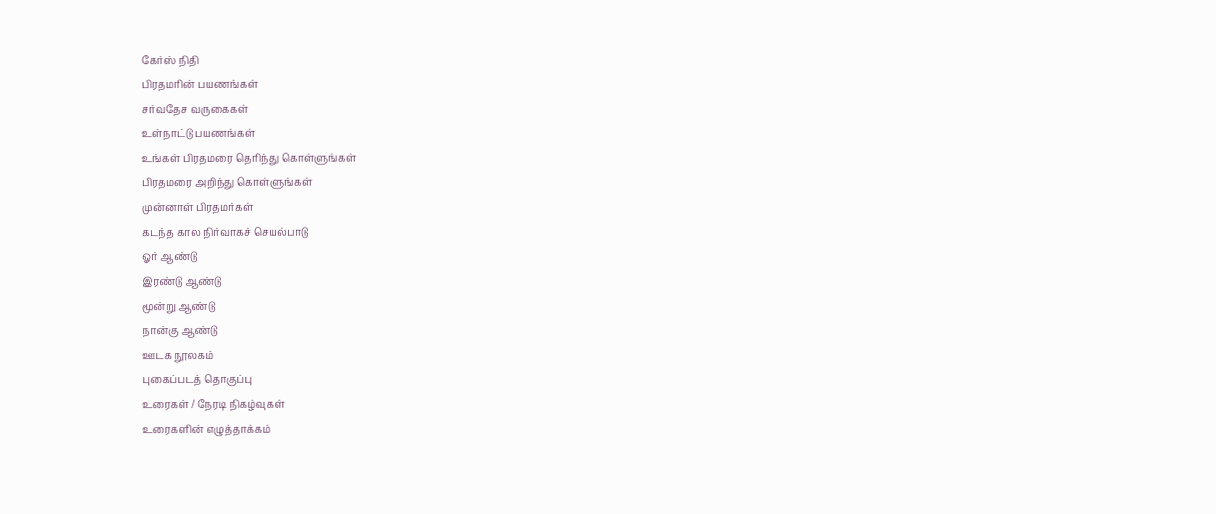கேர்ஸ் நிதி
பிரதமரின் பயணங்கள்
சர்வதேச வருகைகள்
உள்நாட்டு பயணங்கள்
உங்கள் பிரதமரை தெரிந்து கொள்ளுங்கள்
பிரதமரை அறிந்து கொள்ளுங்கள்
முன்னாள் பிரதமர்கள்
கடந்த கால நிர்வாகச் செயல்பாடு
ஓர் ஆண்டு
இரண்டு ஆண்டு
மூன்று ஆண்டு
நான்கு ஆண்டு
ஊடக நூலகம்
புகைப்படத் தொகுப்பு
உரைகள் / நேரடி நிகழ்வுகள்
உரைகளின் எழுத்தாக்கம்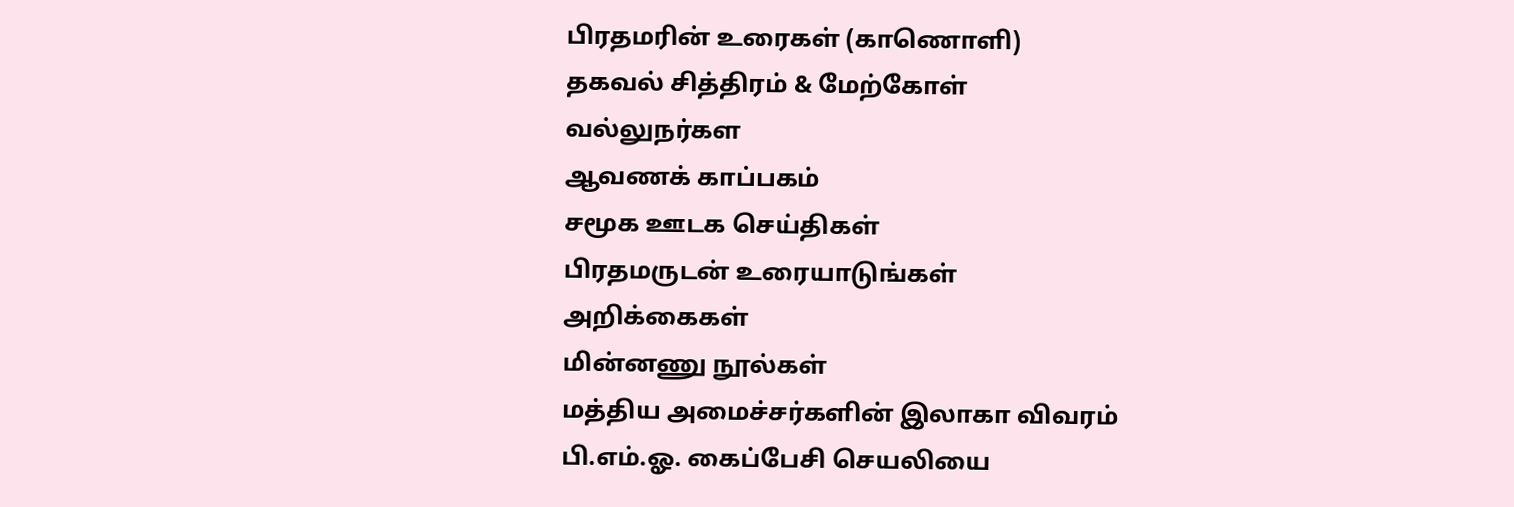பிரதமரின் உரைகள் (காணொளி)
தகவல் சித்திரம் & மேற்கோள்
வல்லுநர்கள
ஆவணக் காப்பகம்
சமூக ஊடக செய்திகள்
பிரதமருடன் உரையாடுங்கள்
அறிக்கைகள்
மின்னணு நூல்கள்
மத்திய அமைச்சர்களின் இலாகா விவரம்
பி.எம்.ஓ. கைப்பேசி செயலியை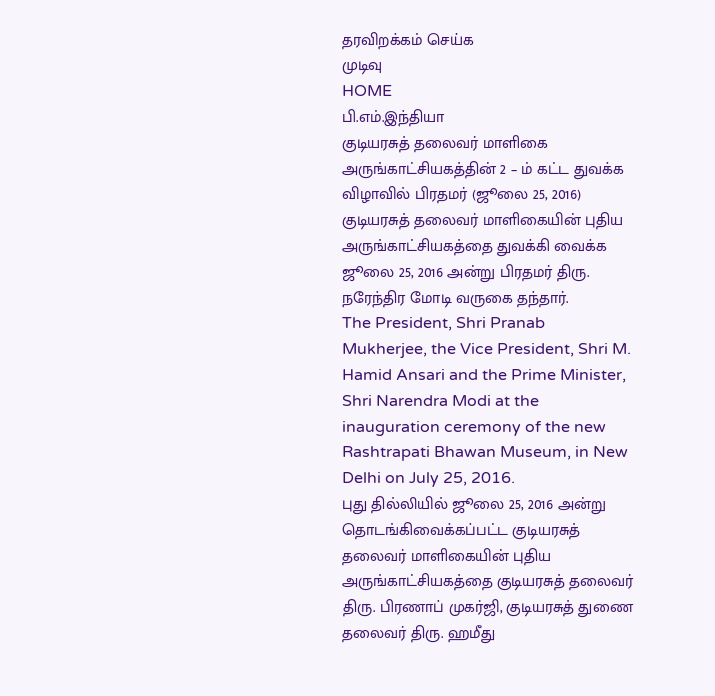தரவிறக்கம் செய்க
முடிவு
HOME
பி.எம்.இந்தியா
குடியரசுத் தலைவர் மாளிகை அருங்காட்சியகத்தின் 2 – ம் கட்ட துவக்க விழாவில் பிரதமர் (ஜூலை 25, 2016)
குடியரசுத் தலைவர் மாளிகையின் புதிய அருங்காட்சியகத்தை துவக்கி வைக்க ஜூலை 25, 2016 அன்று பிரதமர் திரு. நரேந்திர மோடி வருகை தந்தார்.
The President, Shri Pranab Mukherjee, the Vice President, Shri M. Hamid Ansari and the Prime Minister, Shri Narendra Modi at the inauguration ceremony of the new Rashtrapati Bhawan Museum, in New Delhi on July 25, 2016.
புது தில்லியில் ஜூலை 25, 2016 அன்று தொடங்கிவைக்கப்பட்ட குடியரசுத் தலைவர் மாளிகையின் புதிய அருங்காட்சியகத்தை குடியரசுத் தலைவர் திரு. பிரணாப் முகர்ஜி, குடியரசுத் துணை தலைவர் திரு. ஹமீது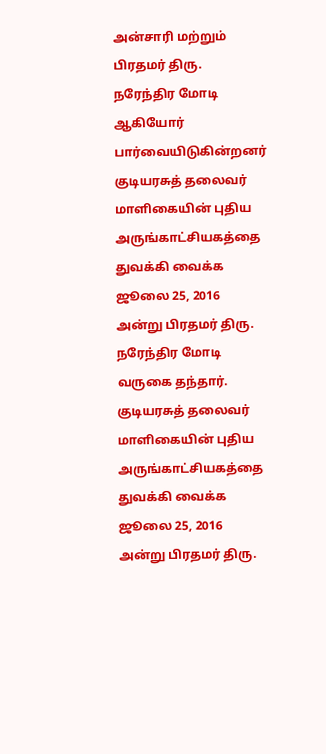அன்சாரி மற்றும் பிரதமர் திரு. நரேந்திர மோடி ஆகியோர் பார்வையிடுகின்றனர்
குடியரசுத் தலைவர் மாளிகையின் புதிய அருங்காட்சியகத்தை துவக்கி வைக்க ஜூலை 25, 2016 அன்று பிரதமர் திரு. நரேந்திர மோடி வருகை தந்தார்.
குடியரசுத் தலைவர் மாளிகையின் புதிய அருங்காட்சியகத்தை துவக்கி வைக்க ஜூலை 25, 2016 அன்று பிரதமர் திரு.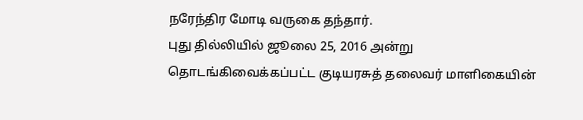நரேந்திர மோடி வருகை தந்தார்.
புது தில்லியில் ஜூலை 25, 2016 அன்று தொடங்கிவைக்கப்பட்ட குடியரசுத் தலைவர் மாளிகையின்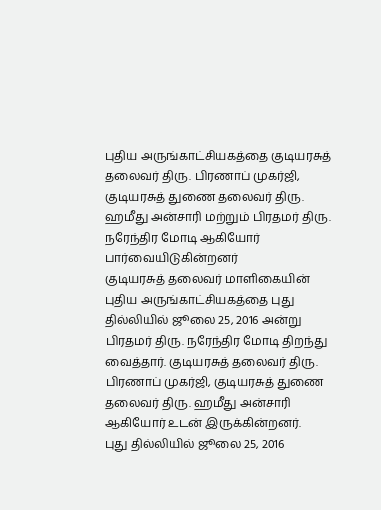புதிய அருங்காட்சியகத்தை குடியரசுத் தலைவர் திரு. பிரணாப் முகர்ஜி, குடியரசுத் துணை தலைவர் திரு. ஹமீது அன்சாரி மற்றும் பிரதமர் திரு. நரேந்திர மோடி ஆகியோர் பார்வையிடுகின்றனர்
குடியரசுத் தலைவர் மாளிகையின் புதிய அருங்காட்சியகத்தை புது தில்லியில் ஜூலை 25, 2016 அன்று பிரதமர் திரு. நரேந்திர மோடி திறந்து வைத்தார். குடியரசுத் தலைவர் திரு. பிரணாப் முகர்ஜி, குடியரசுத் துணை தலைவர் திரு. ஹமீது அன்சாரி ஆகியோர் உடன் இருக்கின்றனர்.
புது தில்லியில் ஜூலை 25, 2016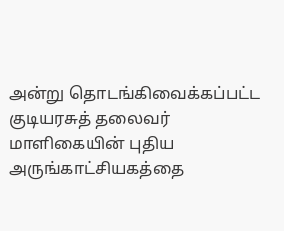அன்று தொடங்கிவைக்கப்பட்ட குடியரசுத் தலைவர் மாளிகையின் புதிய அருங்காட்சியகத்தை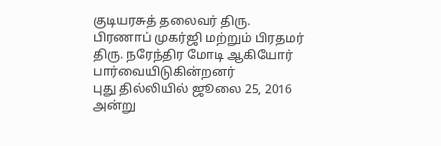குடியரசுத் தலைவர் திரு. பிரணாப் முகர்ஜி மற்றும் பிரதமர் திரு. நரேந்திர மோடி ஆகியோர் பார்வையிடுகின்றனர்
புது தில்லியில் ஜூலை 25, 2016 அன்று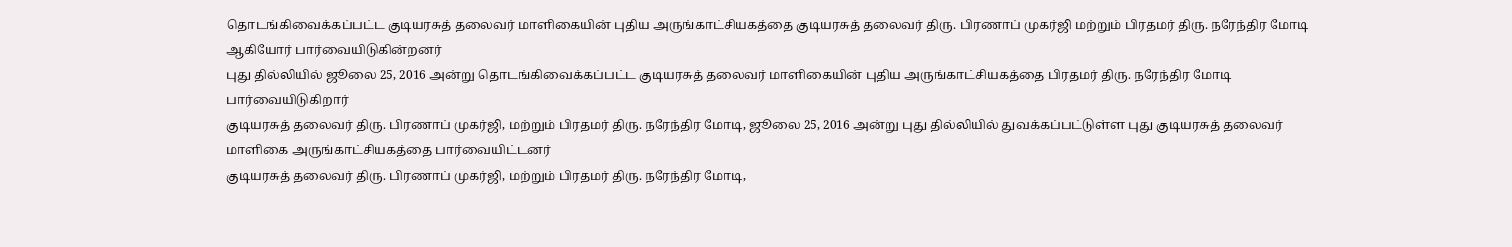தொடங்கிவைக்கப்பட்ட குடியரசுத் தலைவர் மாளிகையின் புதிய அருங்காட்சியகத்தை குடியரசுத் தலைவர் திரு. பிரணாப் முகர்ஜி மற்றும் பிரதமர் திரு. நரேந்திர மோடி ஆகியோர் பார்வையிடுகின்றனர்
புது தில்லியில் ஜூலை 25, 2016 அன்று தொடங்கிவைக்கப்பட்ட குடியரசுத் தலைவர் மாளிகையின் புதிய அருங்காட்சியகத்தை பிரதமர் திரு. நரேந்திர மோடி பார்வையிடுகிறார்
குடியரசுத் தலைவர் திரு. பிரணாப் முகர்ஜி, மற்றும் பிரதமர் திரு. நரேந்திர மோடி, ஜூலை 25, 2016 அன்று புது தில்லியில் துவக்கப்பட்டுள்ள புது குடியரசுத் தலைவர் மாளிகை அருங்காட்சியகத்தை பார்வையிட்டனர்
குடியரசுத் தலைவர் திரு. பிரணாப் முகர்ஜி, மற்றும் பிரதமர் திரு. நரேந்திர மோடி,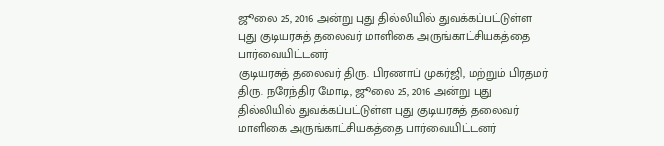ஜூலை 25, 2016 அன்று புது தில்லியில் துவக்கப்பட்டுள்ள புது குடியரசுத் தலைவர் மாளிகை அருங்காட்சியகத்தை பார்வையிட்டனர்
குடியரசுத் தலைவர் திரு. பிரணாப் முகர்ஜி, மற்றும் பிரதமர் திரு. நரேந்திர மோடி, ஜூலை 25, 2016 அன்று புது தில்லியில் துவக்கப்பட்டுள்ள புது குடியரசுத் தலைவர் மாளிகை அருங்காட்சியகத்தை பார்வையிட்டனர்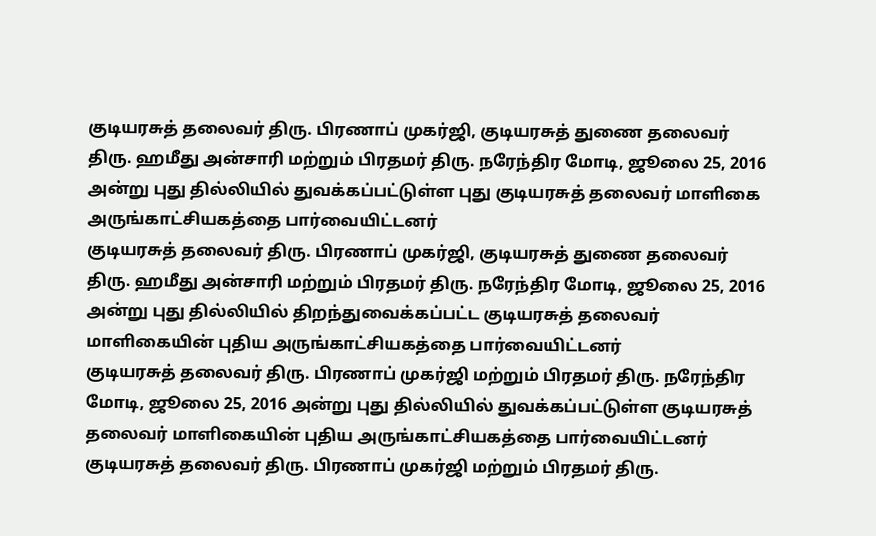குடியரசுத் தலைவர் திரு. பிரணாப் முகர்ஜி, குடியரசுத் துணை தலைவர் திரு. ஹமீது அன்சாரி மற்றும் பிரதமர் திரு. நரேந்திர மோடி, ஜூலை 25, 2016 அன்று புது தில்லியில் துவக்கப்பட்டுள்ள புது குடியரசுத் தலைவர் மாளிகை அருங்காட்சியகத்தை பார்வையிட்டனர்
குடியரசுத் தலைவர் திரு. பிரணாப் முகர்ஜி, குடியரசுத் துணை தலைவர் திரு. ஹமீது அன்சாரி மற்றும் பிரதமர் திரு. நரேந்திர மோடி, ஜூலை 25, 2016 அன்று புது தில்லியில் திறந்துவைக்கப்பட்ட குடியரசுத் தலைவர் மாளிகையின் புதிய அருங்காட்சியகத்தை பார்வையிட்டனர்
குடியரசுத் தலைவர் திரு. பிரணாப் முகர்ஜி மற்றும் பிரதமர் திரு. நரேந்திர மோடி, ஜூலை 25, 2016 அன்று புது தில்லியில் துவக்கப்பட்டுள்ள குடியரசுத் தலைவர் மாளிகையின் புதிய அருங்காட்சியகத்தை பார்வையிட்டனர்
குடியரசுத் தலைவர் திரு. பிரணாப் முகர்ஜி மற்றும் பிரதமர் திரு.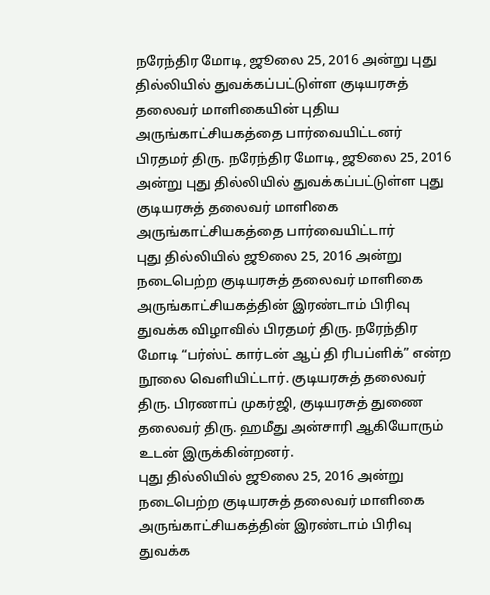நரேந்திர மோடி, ஜூலை 25, 2016 அன்று புது தில்லியில் துவக்கப்பட்டுள்ள குடியரசுத் தலைவர் மாளிகையின் புதிய அருங்காட்சியகத்தை பார்வையிட்டனர்
பிரதமர் திரு. நரேந்திர மோடி, ஜூலை 25, 2016 அன்று புது தில்லியில் துவக்கப்பட்டுள்ள புது குடியரசுத் தலைவர் மாளிகை அருங்காட்சியகத்தை பார்வையிட்டார்
புது தில்லியில் ஜூலை 25, 2016 அன்று நடைபெற்ற குடியரசுத் தலைவர் மாளிகை அருங்காட்சியகத்தின் இரண்டாம் பிரிவு துவக்க விழாவில் பிரதமர் திரு. நரேந்திர மோடி “பர்ஸ்ட் கார்டன் ஆப் தி ரிபப்ளிக்” என்ற நூலை வெளியிட்டார். குடியரசுத் தலைவர் திரு. பிரணாப் முகர்ஜி, குடியரசுத் துணை தலைவர் திரு. ஹமீது அன்சாரி ஆகியோரும் உடன் இருக்கின்றனர்.
புது தில்லியில் ஜூலை 25, 2016 அன்று நடைபெற்ற குடியரசுத் தலைவர் மாளிகை அருங்காட்சியகத்தின் இரண்டாம் பிரிவு துவக்க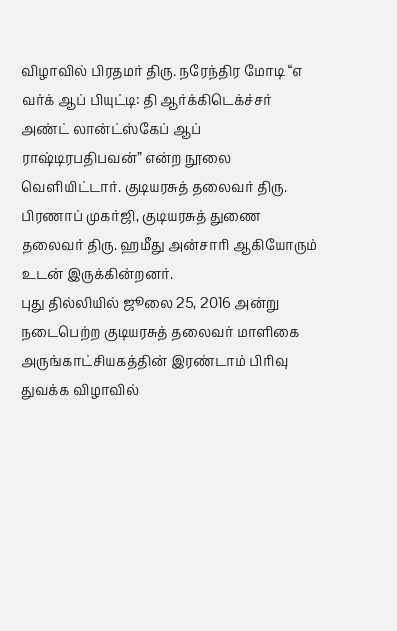விழாவில் பிரதமர் திரு. நரேந்திர மோடி “எ வர்க் ஆப் பியுட்டி: தி ஆர்க்கிடெக்ச்சர் அண்ட் லான்ட்ஸ்கேப் ஆப் ராஷ்டிரபதிபவன்” என்ற நூலை வெளியிட்டார். குடியரசுத் தலைவர் திரு. பிரணாப் முகர்ஜி, குடியரசுத் துணை தலைவர் திரு. ஹமீது அன்சாரி ஆகியோரும் உடன் இருக்கின்றனர்.
புது தில்லியில் ஜூலை 25, 2016 அன்று நடைபெற்ற குடியரசுத் தலைவர் மாளிகை அருங்காட்சியகத்தின் இரண்டாம் பிரிவு துவக்க விழாவில்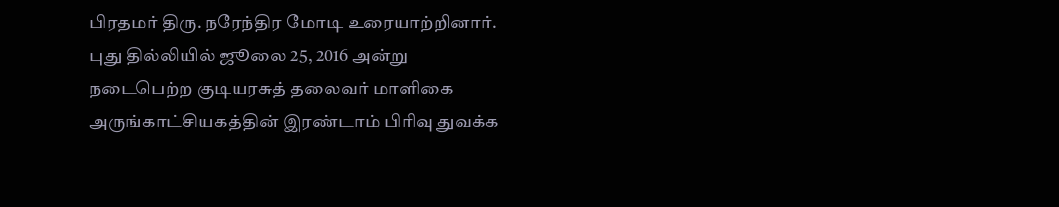பிரதமர் திரு. நரேந்திர மோடி உரையாற்றினார்.
புது தில்லியில் ஜூலை 25, 2016 அன்று நடைபெற்ற குடியரசுத் தலைவர் மாளிகை அருங்காட்சியகத்தின் இரண்டாம் பிரிவு துவக்க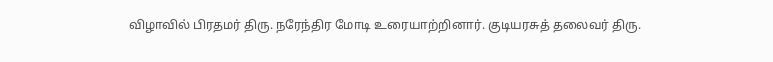விழாவில் பிரதமர் திரு. நரேந்திர மோடி உரையாற்றினார். குடியரசுத் தலைவர் திரு.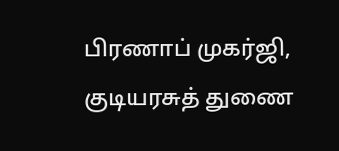பிரணாப் முகர்ஜி, குடியரசுத் துணை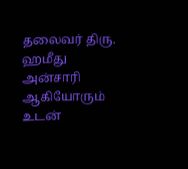தலைவர் திரு. ஹமீது அன்சாரி ஆகியோரும் உடன்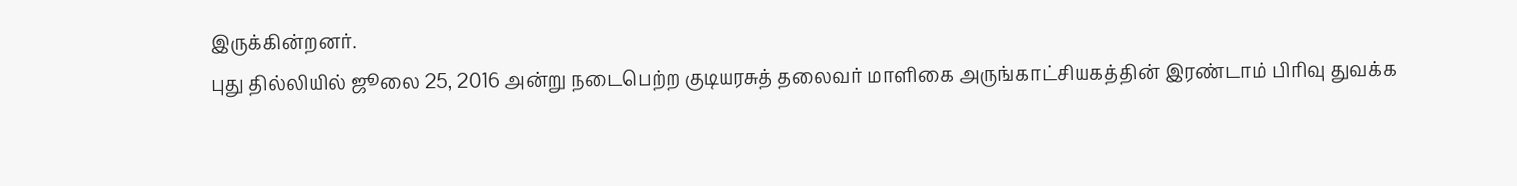இருக்கின்றனர்.
புது தில்லியில் ஜூலை 25, 2016 அன்று நடைபெற்ற குடியரசுத் தலைவர் மாளிகை அருங்காட்சியகத்தின் இரண்டாம் பிரிவு துவக்க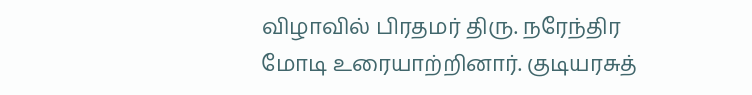விழாவில் பிரதமர் திரு. நரேந்திர மோடி உரையாற்றினார். குடியரசுத்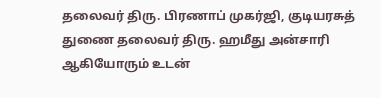தலைவர் திரு. பிரணாப் முகர்ஜி, குடியரசுத் துணை தலைவர் திரு. ஹமீது அன்சாரி ஆகியோரும் உடன்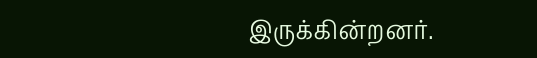இருக்கின்றனர்.